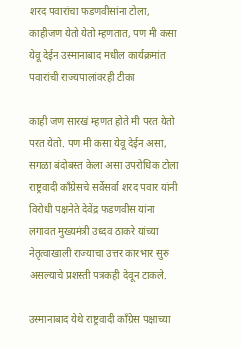शरद पवारांचा फडणवीसांना टोला, काहीजण येतो येतो म्हणतात, पण मी कसा येवू देईन उस्मानाबाद मधील कार्यक्रमांत पवारांची राज्यपालांवरही टीका

काही जण सारखं म्हणत होते मी परत येतो परत येतो. पण मी कसा येवू देईन असा, सगळा बंदोबस्त केला असा उपरोधिक टोला राष्ट्रवादी काँग्रेसचे सर्वेसर्वा शरद पवार यांनी विरोधी पक्षनेते देवेंद्र फडणवीस यांना लगावत मुख्यमंत्री उध्दव ठाकरे यांच्या नेतृत्वाखाली राज्याचा उत्तर कारभार सुरु असल्याचे प्रशस्ती पत्रकही देवून टाकले.

उस्मानाबाद येथे राष्ट्रवादी काँग्रेस पक्षाच्या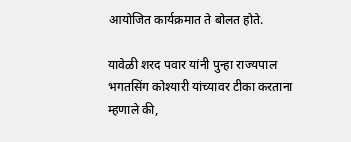आयोजित कार्यक्रमात ते बोलत होते.

यावेळी शरद पवार यांनी पुन्हा राज्यपाल भगतसिंग कोश्यारी यांच्यावर टीका करताना म्हणाले की,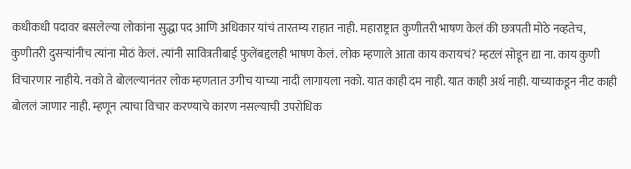कधीकधी पदावर बसलेल्या लोकांना सुद्धा पद आणि अधिकार यांचं तारतम्य राहात नाही. महाराष्ट्रात कुणीतरी भाषण केलं की छत्रपती मोठे नव्हतेच, कुणीतरी दुसऱ्यांनीच त्यांना मोठं केलं. त्यांनी सावित्रतीबाई फुलेंबद्दलही भाषण केलं. लोक म्हणाले आता काय करायचं? म्हटलं सोडून द्या ना. काय कुणी विचारणार नाहीये. नको ते बोलल्यानंतर लोक म्हणतात उगीच याच्या नादी लागायला नको. यात काही दम नाही. यात काही अर्थ नाही. याच्याकडून नीट काही बोललं जाणार नाही. म्हणून त्याचा विचार करण्याचे कारण नसल्याची उपरोधिक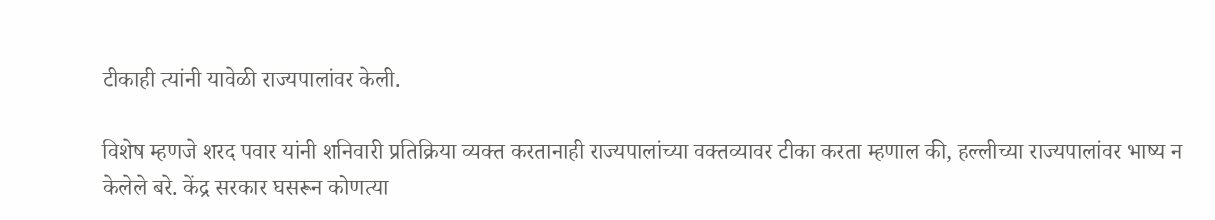टीकाही त्यांनी यावेळी राज्यपालांवर केली.

विशेष म्हणजे शरद पवार यांनी शनिवारी प्रतिक्रिया व्यक्त करतानाही राज्यपालांच्या वक्तव्यावर टीका करता म्हणाल की, हल्लीच्या राज्यपालांवर भाष्य न केलेले बरे. केंद्र सरकार घसरून कोणत्या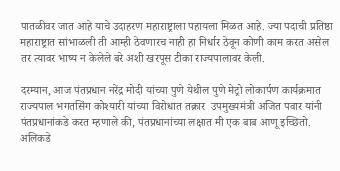पातळीवर जात आहे याचे उदाहरण महाराष्ट्राला पहायला मिळत आहे. ज्या पदाची प्रतिष्ठा महाराष्ट्रात सांभाळली ती आम्ही ठेवणारच नाही हा निर्धार ठेवून कोणी काम करत असेल तर त्यावर भाष्य न केलेले बरे अशी खरपूस टीका राज्यपालावर केली.

दरम्यान, आज पंतप्रधान नरेंद्र मोदी यांच्या पुणे येथील पुणे मेट्रो लोकार्पण कार्यक्रमात राज्यपाल भगतसिंग कोश्यारी यांच्या विरोधात तक्रार  उपमुख्यमंत्री अजित पवार यांनी पंतप्रधानांकडे करत म्हणाले की, पंतप्रधानांच्या लक्षात मी एक बाब आणू इच्छितो. अलिकडे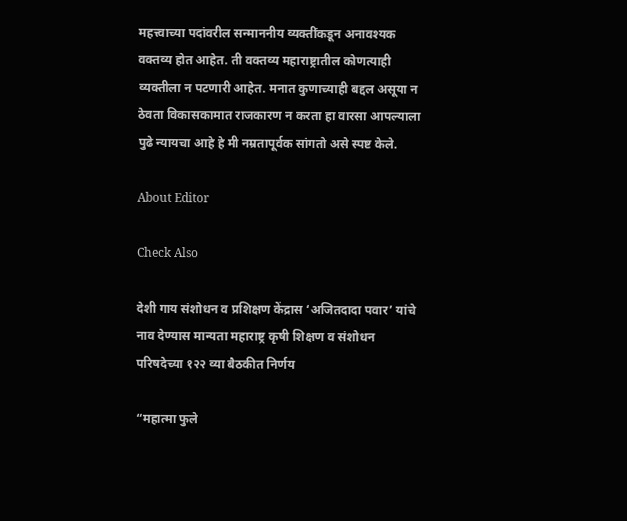महत्त्वाच्या पदांवरील सन्माननीय व्यक्तींकडून अनावश्यक वक्तव्य होत आहेत. ती वक्तव्य महाराष्ट्रातील कोणत्याही व्यक्तीला न पटणारी आहेत. मनात कुणाच्याही बद्दल असूया न ठेवता विकासकामात राजकारण न करता हा वारसा आपल्याला पुढे न्यायचा आहे हे मी नम्रतापूर्वक सांगतो असे स्पष्ट केले.

About Editor

Check Also

देशी गाय संशोधन व प्रशिक्षण केंद्रास ‘अजितदादा पवार’ यांचे नाव देण्यास मान्यता महाराष्ट्र कृषी शिक्षण व संशोधन परिषदेच्या १२२ व्या बैठकीत निर्णय

“महात्मा फुले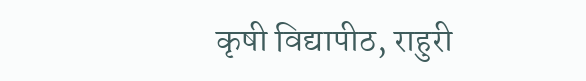कृषी विद्यापीठ, राहुरी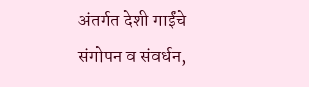अंतर्गत देशी गाईंचे संगोपन व संवर्धन,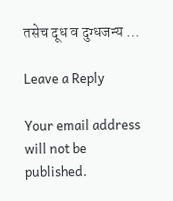तसेच दूध व दुग्धजन्य …

Leave a Reply

Your email address will not be published.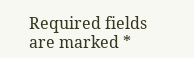Required fields are marked *